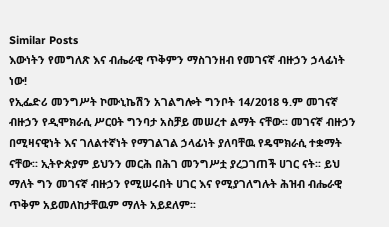Similar Posts
እውነትን የመግለጽ እና ብሔራዊ ጥቅምን ማስገንዘብ የመገናኛ ብዙኃን ኃላፊነት ነው!
የኢፌድሪ መንግሥት ኮሙኒኬሽን አገልግሎት ግንቦት 14/2018 ዓ.ም መገናኛ ብዙኃን የዲሞክራሲ ሥርዐት ግንባታ አስቻይ መሠረተ ልማት ናቸው፡፡ መገናኛ ብዙኃን በሚዛናዊነት እና ገለልተኛነት የማገልገል ኃላፊነት ያለባቸዉ የዴሞክራሲ ተቋማት ናቸው፡፡ ኢትዮጵያም ይህንን መርሕ በሕገ መንግሥቷ ያረጋገጠች ሀገር ናት፡፡ ይህ ማለት ግን መገናኛ ብዙኃን የሚሠሩበት ሀገር እና የሚያገለግሉት ሕዝብ ብሔራዊ ጥቅም አይመለከታቸዉም ማለት አይደለም፡፡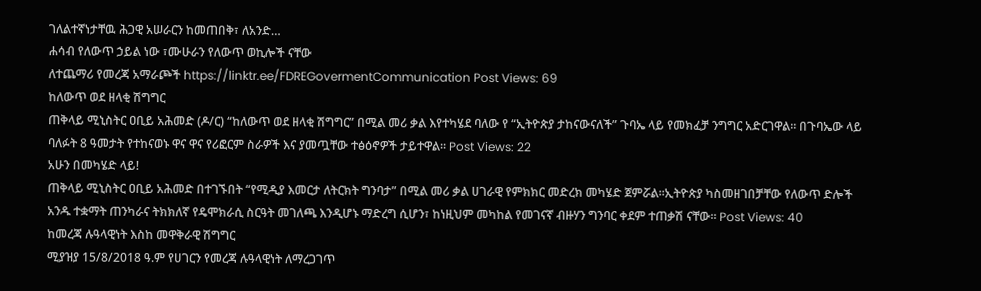ገለልተኛነታቸዉ ሕጋዊ አሠራርን ከመጠበቅ፣ ለአንድ…
ሐሳብ የለውጥ ኃይል ነው ፣ሙሁራን የለውጥ ወኪሎች ናቸው
ለተጨማሪ የመረጃ አማራጮች https://linktr.ee/FDREGovermentCommunication Post Views: 69
ከለውጥ ወደ ዘላቂ ሽግግር
ጠቅላይ ሚኒስትር ዐቢይ አሕመድ (ዶ/ር) “ከለውጥ ወደ ዘላቂ ሽግግር” በሚል መሪ ቃል እየተካሄደ ባለው የ “ኢትዮጵያ ታከናውናለች” ጉባኤ ላይ የመክፈቻ ንግግር አድርገዋል። በጉባኤው ላይ ባለፉት 8 ዓመታት የተከናወኑ ዋና ዋና የሪፎርም ስራዎች እና ያመጧቸው ተፅዕኖዎች ታይተዋል። Post Views: 22
አሁን በመካሄድ ላይ!
ጠቅላይ ሚኒስትር ዐቢይ አሕመድ በተገኙበት “የሚዲያ እመርታ ለትርክት ግንባታ” በሚል መሪ ቃል ሀገራዊ የምክክር መድረክ መካሄድ ጀምሯል።ኢትዮጵያ ካስመዘገበቻቸው የለውጥ ድሎች አንዱ ተቋማት ጠንካራና ትክክለኛ የዴሞክራሲ ስርዓት መገለጫ እንዲሆኑ ማድረግ ሲሆን፣ ከነዚህም መካከል የመገናኛ ብዙሃን ግንባር ቀደም ተጠቃሽ ናቸው። Post Views: 40
ከመረጃ ሉዓላዊነት እስከ መዋቅራዊ ሽግግር
ሚያዝያ 15/8/2018 ዓ.ም የሀገርን የመረጃ ሉዓላዊነት ለማረጋገጥ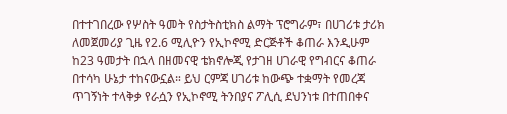በተተገበረው የሦስት ዓመት የስታትስቲክስ ልማት ፕሮግራም፣ በሀገሪቱ ታሪክ ለመጀመሪያ ጊዜ የ2.6 ሚሊዮን የኢኮኖሚ ድርጅቶች ቆጠራ እንዲሁም ከ23 ዓመታት በኋላ በዘመናዊ ቴክኖሎጂ የታገዘ ሀገራዊ የግብርና ቆጠራ በተሳካ ሁኔታ ተከናውኗል። ይህ ርምጃ ሀገሪቱ ከውጭ ተቋማት የመረጃ ጥገኝነት ተላቅቃ የራሷን የኢኮኖሚ ትንበያና ፖሊሲ ደህንነቱ በተጠበቀና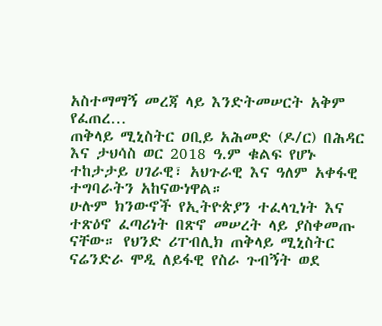አስተማማኝ መረጃ ላይ እንድትመሠርት አቅም የፈጠረ…
ጠቅላይ ሚኒስትር ዐቢይ አሕመድ (ዶ/ር) በሕዳር እና ታህሳስ ወር 2018 ዓ.ም ቁልፍ የሆኑ ተከታታይ ሀገራዊ፣ አህጉራዊ እና ዓለም አቀፋዊ ተግባራትን አከናውነዋል።
ሁሉም ክንውኖች የኢትዮጵያን ተፈላጊነት እና ተጽዕኖ ፈጣሪነት በጽኖ መሠረት ላይ ያስቀመጡ ናቸው። የህንድ ሪፐብሊክ ጠቅላይ ሚኒስትር ናሬንድራ ሞዲ ለይፋዊ የስራ ጉብኝት ወደ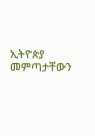ኢትዮጵያ መምጣታቸውን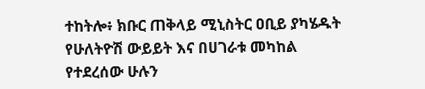ተከትሎ፥ ክቡር ጠቅላይ ሚኒስትር ዐቢይ ያካሄዱት የሁለትዮሽ ውይይት እና በሀገራቱ መካከል የተደረሰው ሁሉን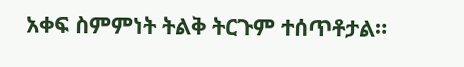አቀፍ ስምምነት ትልቅ ትርጉም ተሰጥቶታል።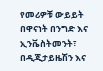የመሪዎቹ ውይይት በዋናነት በንግድ እና ኢንቬስትመንት፣ በዲጂታይዜሽን እና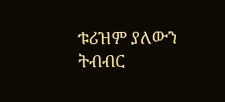ቱሪዝም ያለውን ትብብር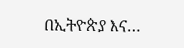በኢትዮጵያ እና…